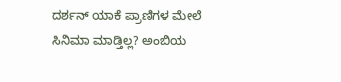ದರ್ಶನ್ ಯಾಕೆ ಪ್ರಾಣಿಗಳ ಮೇಲೆ ಸಿನಿಮಾ ಮಾಡ್ತಿಲ್ಲ? ಅಂಬಿಯ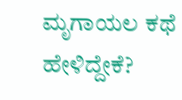ಮೃಗಾಯಲ ಕಥೆ ಹೇಳಿದ್ದೇಕೆ?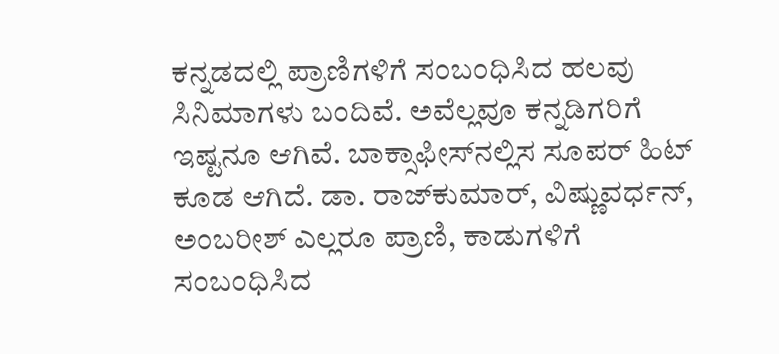ಕನ್ನಡದಲ್ಲಿ ಪ್ರಾಣಿಗಳಿಗೆ ಸಂಬಂಧಿಸಿದ ಹಲವು ಸಿನಿಮಾಗಳು ಬಂದಿವೆ. ಅವೆಲ್ಲವೂ ಕನ್ನಡಿಗರಿಗೆ ಇಷ್ಟನೂ ಆಗಿವೆ. ಬಾಕ್ಸಾಫೀಸ್‌ನಲ್ಲಿಸ ಸೂಪರ್ ಹಿಟ್ ಕೂಡ ಆಗಿದೆ. ಡಾ. ರಾಜ್‌ಕುಮಾರ್, ವಿಷ್ಣುವರ್ಧನ್, ಅಂಬರೀಶ್ ಎಲ್ಲರೂ ಪ್ರಾಣಿ, ಕಾಡುಗಳಿಗೆ ಸಂಬಂಧಿಸಿದ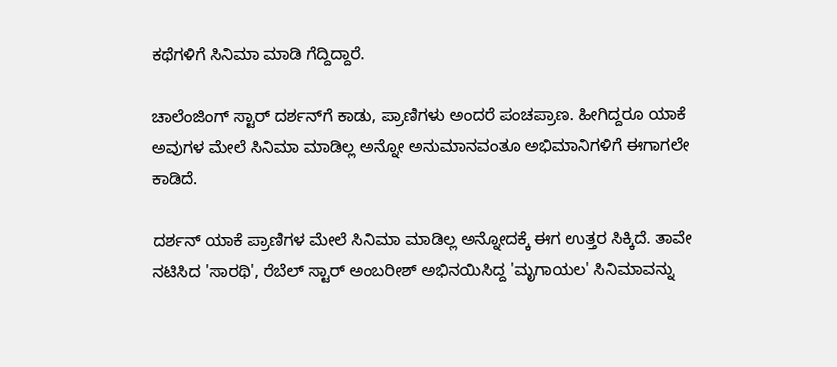ಕಥೆಗಳಿಗೆ ಸಿನಿಮಾ ಮಾಡಿ ಗೆದ್ದಿದ್ದಾರೆ.

ಚಾಲೆಂಜಿಂಗ್ ಸ್ಟಾರ್ ದರ್ಶನ್‌ಗೆ ಕಾಡು, ಪ್ರಾಣಿಗಳು ಅಂದರೆ ಪಂಚಪ್ರಾಣ. ಹೀಗಿದ್ದರೂ ಯಾಕೆ ಅವುಗಳ ಮೇಲೆ ಸಿನಿಮಾ ಮಾಡಿಲ್ಲ ಅನ್ನೋ ಅನುಮಾನವಂತೂ ಅಭಿಮಾನಿಗಳಿಗೆ ಈಗಾಗಲೇ ಕಾಡಿದೆ.

ದರ್ಶನ್ ಯಾಕೆ ಪ್ರಾಣಿಗಳ ಮೇಲೆ ಸಿನಿಮಾ ಮಾಡಿಲ್ಲ ಅನ್ನೋದಕ್ಕೆ ಈಗ ಉತ್ತರ ಸಿಕ್ಕಿದೆ. ತಾವೇ ನಟಿಸಿದ 'ಸಾರಥಿ', ರೆಬೆಲ್ ಸ್ಟಾರ್ ಅಂಬರೀಶ್ ಅಭಿನಯಿಸಿದ್ದ 'ಮೃಗಾಯಲ' ಸಿನಿಮಾವನ್ನು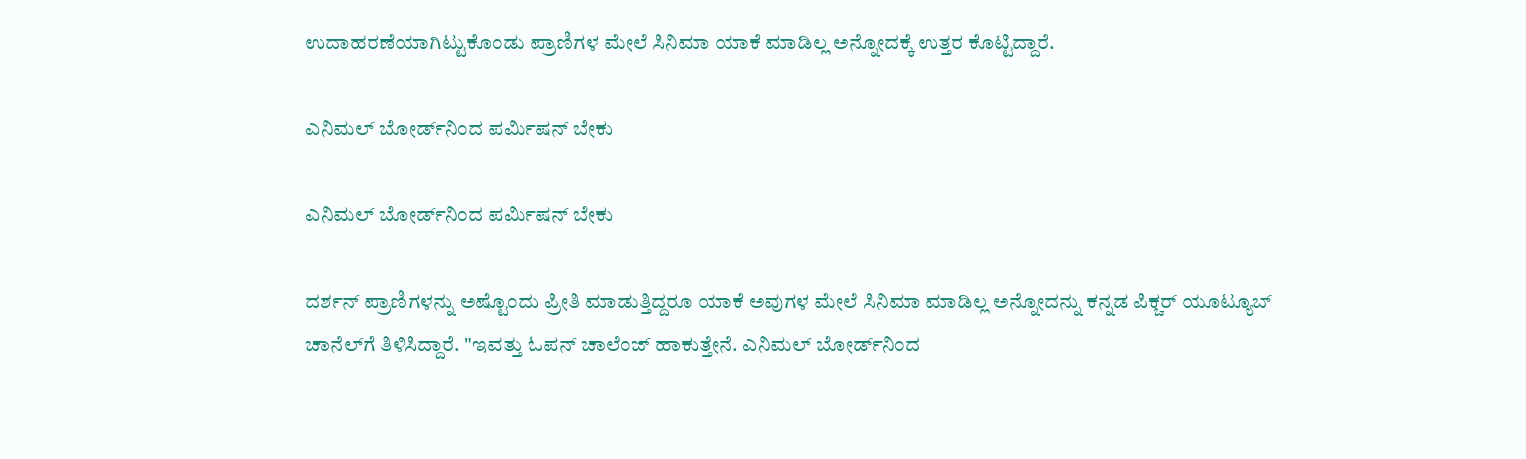ಉದಾಹರಣೆಯಾಗಿಟ್ಟುಕೊಂಡು ಪ್ರಾಣಿಗಳ ಮೇಲೆ ಸಿನಿಮಾ ಯಾಕೆ ಮಾಡಿಲ್ಲ ಅನ್ನೋದಕ್ಕೆ ಉತ್ತರ ಕೊಟ್ಟಿದ್ದಾರೆ.

ಎನಿಮಲ್ ಬೋರ್ಡ್‌ನಿಂದ ಪರ್ಮಿಷನ್ ಬೇಕು

ಎನಿಮಲ್ ಬೋರ್ಡ್‌ನಿಂದ ಪರ್ಮಿಷನ್ ಬೇಕು

ದರ್ಶನ್ ಪ್ರಾಣಿಗಳನ್ನು ಅಷ್ಟೊಂದು ಪ್ರೀತಿ ಮಾಡುತ್ತಿದ್ದರೂ ಯಾಕೆ ಅವುಗಳ ಮೇಲೆ ಸಿನಿಮಾ ಮಾಡಿಲ್ಲ ಅನ್ನೋದನ್ನು ಕನ್ನಡ ಪಿಕ್ಚರ್ ಯೂಟ್ಯೂಬ್ ಚಾನೆಲ್‌ಗೆ ತಿಳಿಸಿದ್ದಾರೆ. "ಇವತ್ತು ಓಪನ್ ಚಾಲೆಂಜ್ ಹಾಕುತ್ತೇನೆ. ಎನಿಮಲ್ ಬೋರ್ಡ್‌ನಿಂದ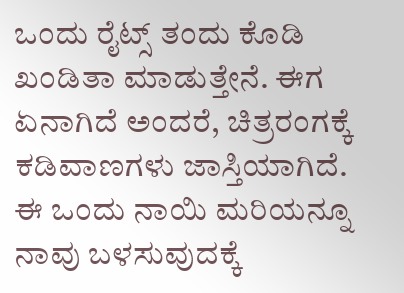ಒಂದು ರೈಟ್ಸ್ ತಂದು ಕೊಡಿ ಖಂಡಿತಾ ಮಾಡುತ್ತೇನೆ. ಈಗ ಏನಾಗಿದೆ ಅಂದರೆ, ಚಿತ್ರರಂಗಕ್ಕೆ ಕಡಿವಾಣಗಳು ಜಾಸ್ತಿಯಾಗಿದೆ. ಈ ಒಂದು ನಾಯಿ ಮರಿಯನ್ನೂ ನಾವು ಬಳಸುವುದಕ್ಕೆ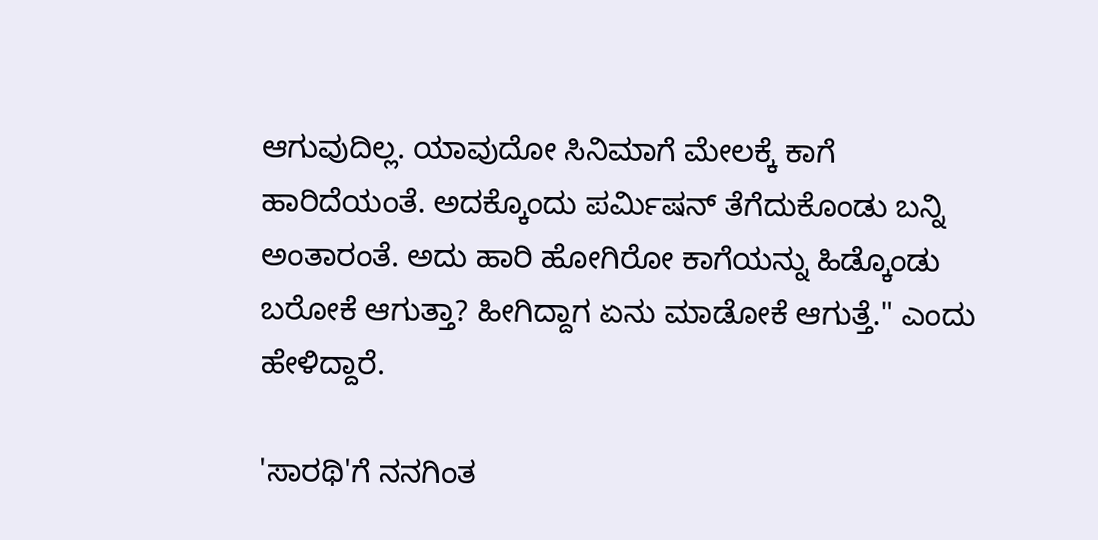ಆಗುವುದಿಲ್ಲ. ಯಾವುದೋ ಸಿನಿಮಾಗೆ ಮೇಲಕ್ಕೆ ಕಾಗೆ ಹಾರಿದೆಯಂತೆ. ಅದಕ್ಕೊಂದು ಪರ್ಮಿಷನ್ ತೆಗೆದುಕೊಂಡು ಬನ್ನಿ ಅಂತಾರಂತೆ. ಅದು ಹಾರಿ ಹೋಗಿರೋ ಕಾಗೆಯನ್ನು ಹಿಡ್ಕೊಂಡು ಬರೋಕೆ ಆಗುತ್ತಾ? ಹೀಗಿದ್ದಾಗ ಏನು ಮಾಡೋಕೆ ಆಗುತ್ತೆ." ಎಂದು ಹೇಳಿದ್ದಾರೆ.

'ಸಾರಥಿ'ಗೆ ನನಗಿಂತ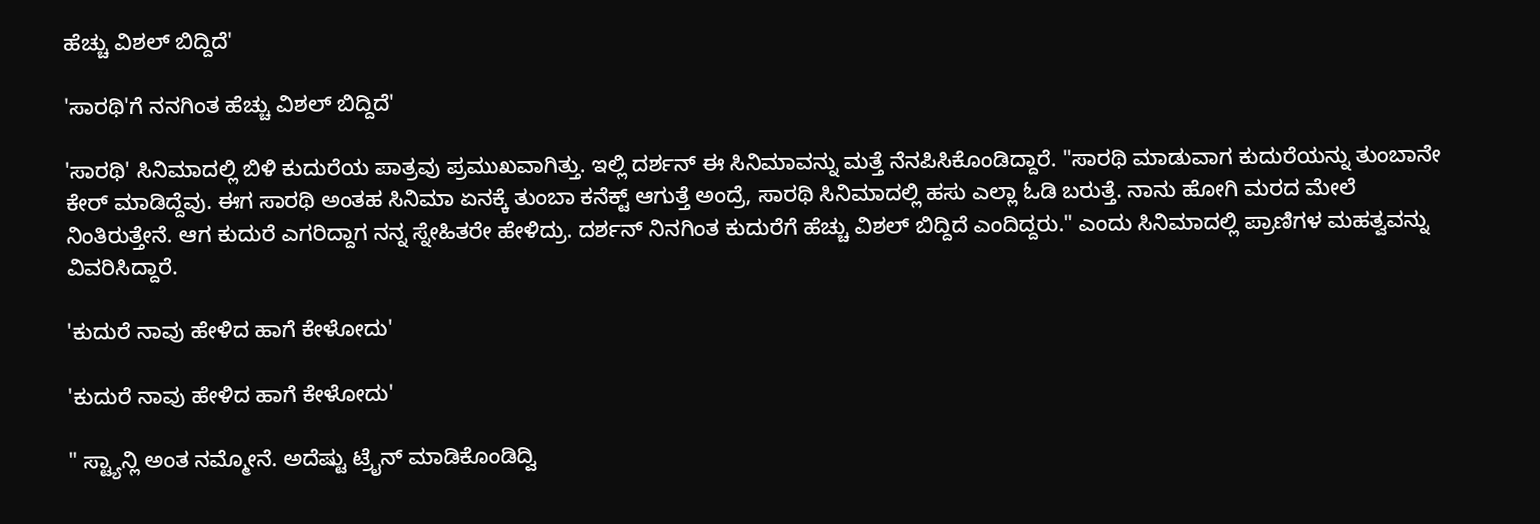ಹೆಚ್ಚು ವಿಶಲ್ ಬಿದ್ದಿದೆ'

'ಸಾರಥಿ'ಗೆ ನನಗಿಂತ ಹೆಚ್ಚು ವಿಶಲ್ ಬಿದ್ದಿದೆ'

'ಸಾರಥಿ' ಸಿನಿಮಾದಲ್ಲಿ ಬಿಳಿ ಕುದುರೆಯ ಪಾತ್ರವು ಪ್ರಮುಖವಾಗಿತ್ತು. ಇಲ್ಲಿ ದರ್ಶನ್ ಈ ಸಿನಿಮಾವನ್ನು ಮತ್ತೆ ನೆನಪಿಸಿಕೊಂಡಿದ್ದಾರೆ. "ಸಾರಥಿ ಮಾಡುವಾಗ ಕುದುರೆಯನ್ನು ತುಂಬಾನೇ ಕೇರ್ ಮಾಡಿದ್ದೆವು. ಈಗ ಸಾರಥಿ ಅಂತಹ ಸಿನಿಮಾ ಏನಕ್ಕೆ ತುಂಬಾ ಕನೆಕ್ಟ್ ಆಗುತ್ತೆ ಅಂದ್ರೆ, ಸಾರಥಿ ಸಿನಿಮಾದಲ್ಲಿ ಹಸು ಎಲ್ಲಾ ಓಡಿ ಬರುತ್ತೆ. ನಾನು ಹೋಗಿ ಮರದ ಮೇಲೆ ನಿಂತಿರುತ್ತೇನೆ. ಆಗ ಕುದುರೆ ಎಗರಿದ್ದಾಗ ನನ್ನ ಸ್ನೇಹಿತರೇ ಹೇಳಿದ್ರು. ದರ್ಶನ್ ನಿನಗಿಂತ ಕುದುರೆಗೆ ಹೆಚ್ಚು ವಿಶಲ್ ಬಿದ್ದಿದೆ ಎಂದಿದ್ದರು." ಎಂದು ಸಿನಿಮಾದಲ್ಲಿ ಪ್ರಾಣಿಗಳ ಮಹತ್ವವನ್ನು ವಿವರಿಸಿದ್ದಾರೆ.

'ಕುದುರೆ ನಾವು ಹೇಳಿದ ಹಾಗೆ ಕೇಳೋದು'

'ಕುದುರೆ ನಾವು ಹೇಳಿದ ಹಾಗೆ ಕೇಳೋದು'

" ಸ್ಟ್ಯಾನ್ಲಿ ಅಂತ ನಮ್ಮೋನೆ. ಅದೆಷ್ಟು ಟ್ರೈನ್ ಮಾಡಿಕೊಂಡಿದ್ವಿ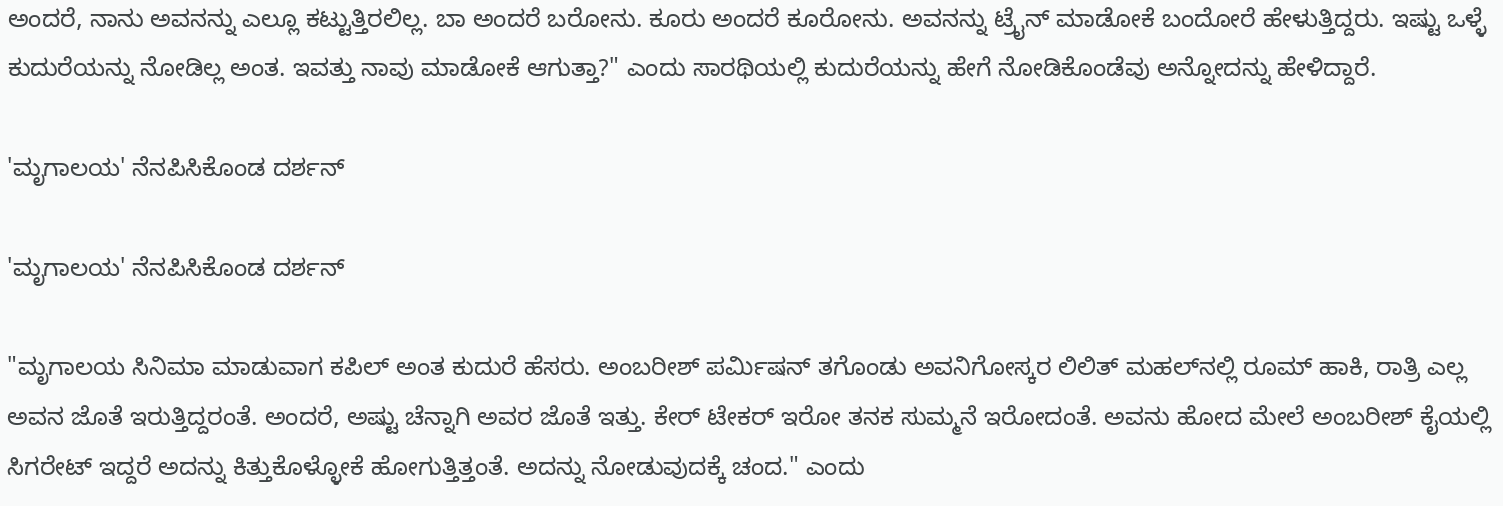ಅಂದರೆ, ನಾನು ಅವನನ್ನು ಎಲ್ಲೂ ಕಟ್ಟುತ್ತಿರಲಿಲ್ಲ. ಬಾ ಅಂದರೆ ಬರೋನು. ಕೂರು ಅಂದರೆ ಕೂರೋನು. ಅವನನ್ನು ಟ್ರೈನ್ ಮಾಡೋಕೆ ಬಂದೋರೆ ಹೇಳುತ್ತಿದ್ದರು. ಇಷ್ಟು ಒಳ್ಳೆ ಕುದುರೆಯನ್ನು ನೋಡಿಲ್ಲ ಅಂತ. ಇವತ್ತು ನಾವು ಮಾಡೋಕೆ ಆಗುತ್ತಾ?" ಎಂದು ಸಾರಥಿಯಲ್ಲಿ ಕುದುರೆಯನ್ನು ಹೇಗೆ ನೋಡಿಕೊಂಡೆವು ಅನ್ನೋದನ್ನು ಹೇಳಿದ್ದಾರೆ.

'ಮೃಗಾಲಯ' ನೆನಪಿಸಿಕೊಂಡ ದರ್ಶನ್

'ಮೃಗಾಲಯ' ನೆನಪಿಸಿಕೊಂಡ ದರ್ಶನ್

"ಮೃಗಾಲಯ ಸಿನಿಮಾ ಮಾಡುವಾಗ ಕಪಿಲ್ ಅಂತ ಕುದುರೆ ಹೆಸರು. ಅಂಬರೀಶ್ ಪರ್ಮಿಷನ್ ತಗೊಂಡು ಅವನಿಗೋಸ್ಕರ ಲಿಲಿತ್ ಮಹಲ್‌ನಲ್ಲಿ ರೂಮ್ ಹಾಕಿ, ರಾತ್ರಿ ಎಲ್ಲ ಅವನ ಜೊತೆ ಇರುತ್ತಿದ್ದರಂತೆ. ಅಂದರೆ, ಅಷ್ಟು ಚೆನ್ನಾಗಿ ಅವರ ಜೊತೆ ಇತ್ತು. ಕೇರ್ ಟೇಕರ್ ಇರೋ ತನಕ ಸುಮ್ಮನೆ ಇರೋದಂತೆ. ಅವನು ಹೋದ ಮೇಲೆ ಅಂಬರೀಶ್ ಕೈಯಲ್ಲಿ ಸಿಗರೇಟ್ ಇದ್ದರೆ ಅದನ್ನು ಕಿತ್ತುಕೊಳ್ಳೋಕೆ ಹೋಗುತ್ತಿತ್ತಂತೆ. ಅದನ್ನು ನೋಡುವುದಕ್ಕೆ ಚಂದ." ಎಂದು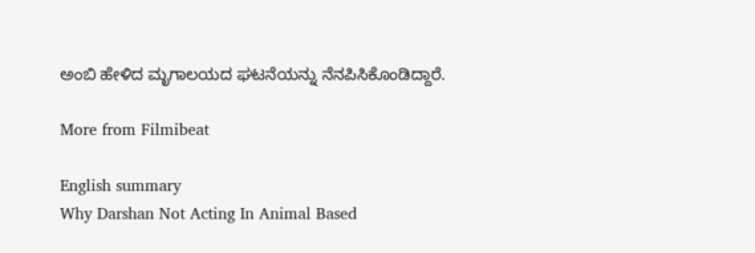ಅಂಬಿ ಹೇಳಿದ ಮೃಗಾಲಯದ ಘಟನೆಯನ್ನು ನೆನಪಿಸಿಕೊಂಡಿದ್ದಾರೆ.

More from Filmibeat

English summary
Why Darshan Not Acting In Animal Based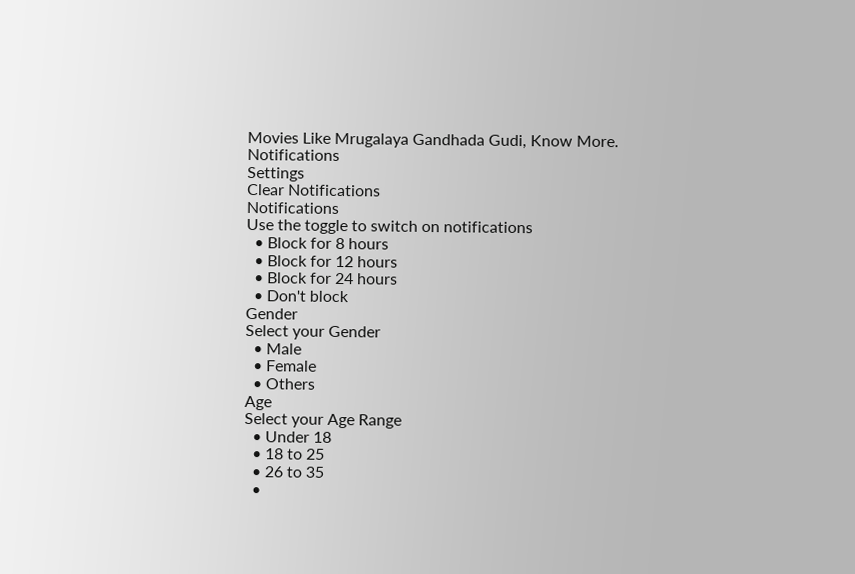Movies Like Mrugalaya Gandhada Gudi, Know More.
Notifications
Settings
Clear Notifications
Notifications
Use the toggle to switch on notifications
  • Block for 8 hours
  • Block for 12 hours
  • Block for 24 hours
  • Don't block
Gender
Select your Gender
  • Male
  • Female
  • Others
Age
Select your Age Range
  • Under 18
  • 18 to 25
  • 26 to 35
  •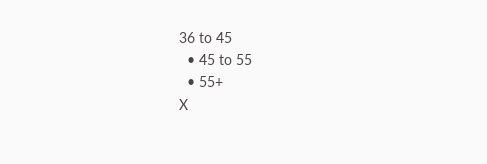36 to 45
  • 45 to 55
  • 55+
X